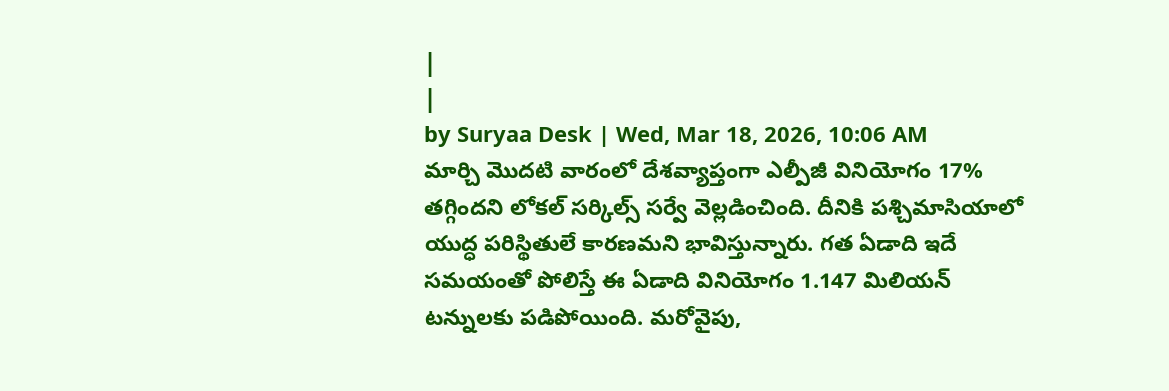|
|
by Suryaa Desk | Wed, Mar 18, 2026, 10:06 AM
మార్చి మొదటి వారంలో దేశవ్యాప్తంగా ఎల్పీజీ వినియోగం 17% తగ్గిందని లోకల్ సర్కిల్స్ సర్వే వెల్లడించింది. దీనికి పశ్చిమాసియాలో యుద్ధ పరిస్థితులే కారణమని భావిస్తున్నారు. గత ఏడాది ఇదే సమయంతో పోలిస్తే ఈ ఏడాది వినియోగం 1.147 మిలియన్ టన్నులకు పడిపోయింది. మరోవైపు,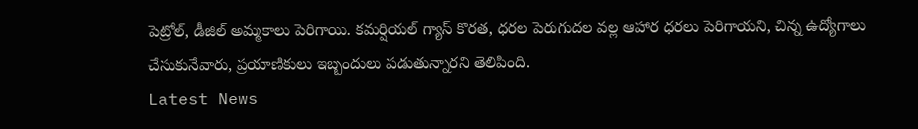పెట్రోల్, డీజిల్ అమ్మకాలు పెరిగాయి. కమర్షియల్ గ్యాస్ కొరత, ధరల పెరుగుదల వల్ల ఆహార ధరలు పెరిగాయని, చిన్న ఉద్యోగాలు చేసుకునేవారు, ప్రయాణికులు ఇబ్బందులు పడుతున్నారని తెలిపింది.
Latest News